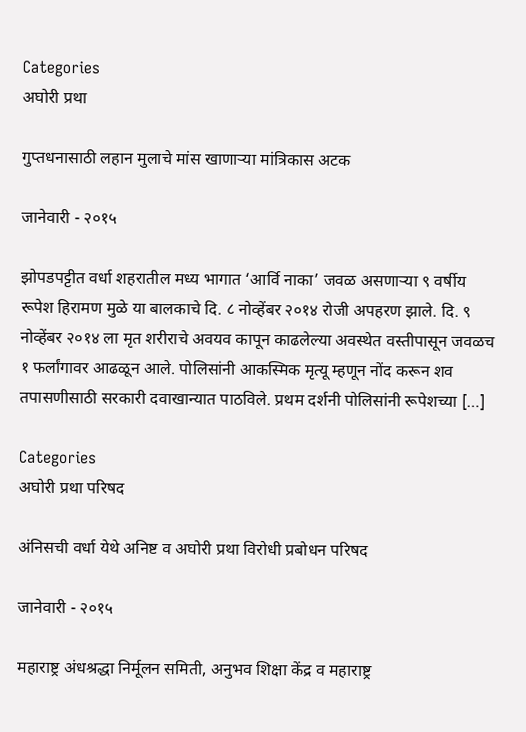Categories
अघोरी प्रथा

गुप्तधनासाठी लहान मुलाचे मांस खाणाऱ्या मांत्रिकास अटक

जानेवारी - २०१५

झोपडपट्टीत वर्धा शहरातील मध्य भागात ‘आर्वि नाका’ जवळ असणाऱ्या ९ वर्षीय रूपेश हिरामण मुळे या बालकाचे दि. ८ नोव्हेंबर २०१४ रोजी अपहरण झाले. दि. ९ नोव्हेंबर २०१४ ला मृत शरीराचे अवयव कापून काढलेल्या अवस्थेत वस्तीपासून जवळच १ फर्लांगावर आढळून आले. पोलिसांनी आकस्मिक मृत्यू म्हणून नोंद करून शव तपासणीसाठी सरकारी दवाखान्यात पाठविले. प्रथम दर्शनी पोलिसांनी रूपेशच्या […]

Categories
अघोरी प्रथा परिषद

अंनिसची वर्धा येथे अनिष्ट व अघोरी प्रथा विरोधी प्रबोधन परिषद

जानेवारी - २०१५

महाराष्ट्र अंधश्रद्धा निर्मूलन समिती, अनुभव शिक्षा केंद्र व महाराष्ट्र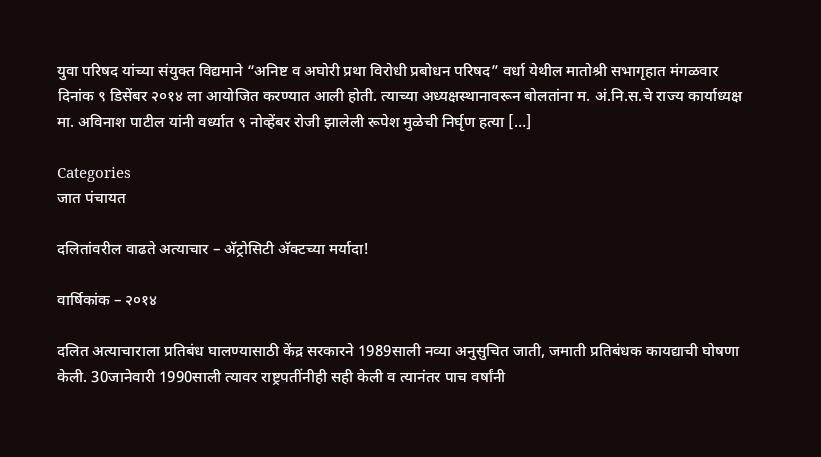युवा परिषद यांच्या संयुक्त विद्यमाने “अनिष्ट व अघोरी प्रथा विरोधी प्रबोधन परिषद” वर्धा येथील मातोश्री सभागृहात मंगळवार दिनांक ९ डिसेंबर २०१४ ला आयोजित करण्यात आली होती. त्याच्या अध्यक्षस्थानावरून बोलतांना म. अं.नि.स.चे राज्य कार्याध्यक्ष मा. अविनाश पाटील यांनी वर्ध्यात ९ नोव्हेंबर रोजी झालेली रूपेश मुळेची निर्घृण हत्या […]

Categories
जात पंचायत

दलितांवरील वाढते अत्याचार – अ‍ॅट्रोसिटी अ‍ॅक्टच्या मर्यादा!

वार्षिकांक – २०१४

दलित अत्याचाराला प्रतिबंध घालण्यासाठी केंद्र सरकारने 1989साली नव्या अनुसुचित जाती, जमाती प्रतिबंधक कायद्याची घोषणा केली. 30जानेवारी 1990साली त्यावर राष्ट्रपतींनीही सही केली व त्यानंतर पाच वर्षांनी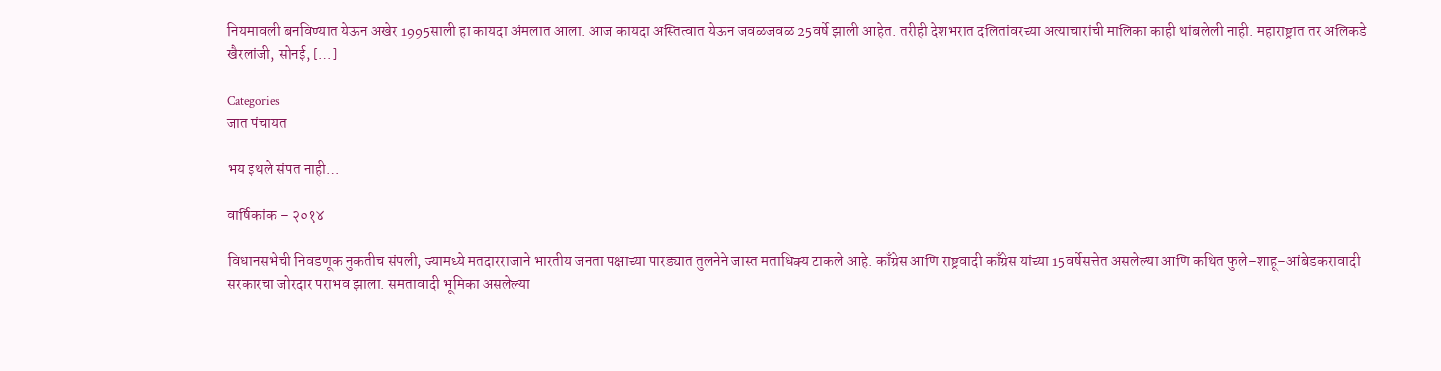नियमावली बनविण्यात येऊन अखेर 1995साली हा कायदा अंमलात आला. आज कायदा अस्तित्वात येऊन जवळजवळ 25वर्षे झाली आहेत. तरीही देशभरात दलितांवरच्या अत्याचारांची मालिका काही थांबलेली नाही. महाराष्ट्रात तर अलिकडे खैरलांजी, सोनई, […]

Categories
जात पंचायत

भय इथले संपत नाही…

वार्षिकांक – २०१४

विधानसभेची निवडणूक नुकतीच संपली, ज्यामध्ये मतदारराजाने भारतीय जनता पक्षाच्या पारड्यात तुलनेने जास्त मताधिक्य टाकले आहे. काँग्रेस आणि राष्ट्रवादी काँग्रेस यांच्या 15वर्षेसत्तेत असलेल्या आणि कथित फुले–शाहू–आंबेडकरावादी सरकारचा जोरदार पराभव झाला. समतावादी भूमिका असलेल्या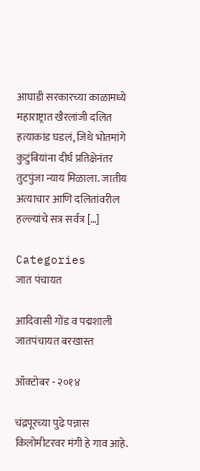आघाडी सरकारच्या काळामध्ये महाराष्ट्रात खैरलांजी दलित हत्याकांड घडलं, जिथे भोतमांगे कुटुंबियांना दीर्घ प्रतिक्षेनंतर तुटपुंजा न्याय मिळाला. जातीय अत्याचार आणि दलितांवरील हल्ल्यांचे सत्र सर्वत्र […]

Categories
जात पंचायत

आदिवासी गोंड व पद्मशाली जातपंचायत बरखास्त

ऑक्टोबर - २०१४

चंद्रपूरच्या पुढे पन्नास किलोमीटरवर मंगी हे गाव आहे.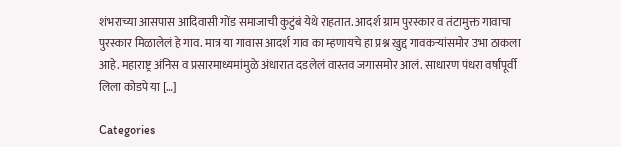शंभराच्या आसपास आदिवासी गोंड समाजाची कुटुंबं येथे राहतात. आदर्श ग्राम पुरस्कार व तंटामुक्त गावाचा पुरस्कार मिळालेलं हे गाव. मात्र या गावास आदर्श गाव का म्हणायचे हा प्रश्न खुद्द गावकर्‍यांसमोर उभा ठाकला आहे. महाराष्ट्र अंनिस व प्रसारमाध्यमांमुळे अंधारात दडलेलं वास्तव जगासमोर आलं. साधारण पंधरा वर्षांपूर्वी लिला कोडपे या […]

Categories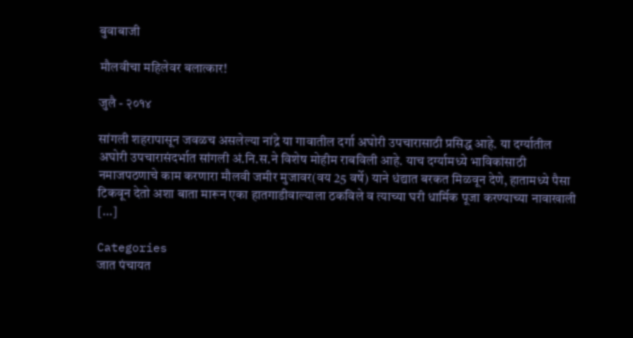बुवाबाजी

मौलवीचा महिलेवर बलात्कार!

जुलै - २०१४

सांगली शहरापासून जवळच असलेल्या नांद्रे या गावातील दर्गा अघोरी उपचारासाठी प्रसिद्ध आहे. या दर्ग्यातील अघोरी उपचारासंदर्भात सांगली अं.नि.स.ने विशेष मोहीम राबविली आहे. याच दर्ग्यामध्ये भाविकांसाठी नमाजपठणाचे काम करणारा मौलवी जमीर मुजावर(वय 25 वर्षे) याने धंद्यात बरकत मिळवून देणे, हातामध्ये पैसा टिकवून देतो अशा बाता मारून एका हातगाडीवाल्याला ठकविले व त्याच्या घरी धार्मिक पूजा करण्याच्या नावाखाली […]

Categories
जात पंचायत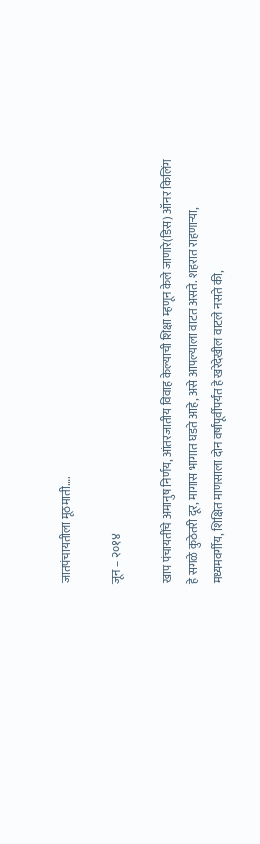जातपंचायतीला मूठमाती….

जून – २०१४

खाप पंचायतींचे अमानुष निर्णय, आंतरजातीय विवाह केल्याची शिक्षा म्हणून केले जाणारे(डिस) ऑनर किलिंग हे सगळे कुठेतरी दूर, मागास भागात घडते आहे, असे आपल्याला वाटत असते. शहरात राहणार्‍या, मध्यमवर्गीय, शिक्षित माणसाला दोन वर्षांपूर्वीपर्यंत हे खरेदेखील वाटले नसते की,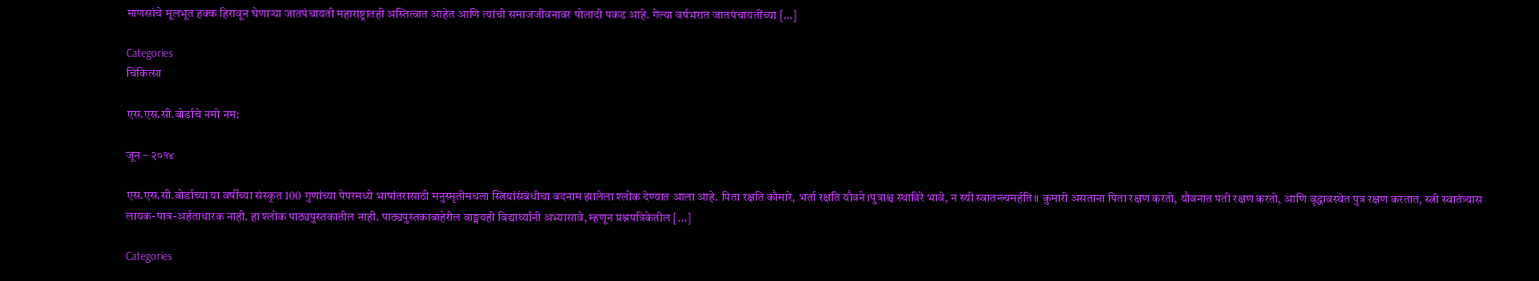माणसांचे मूलभूत हक्क हिरावून घेणार्‍या जातपंचायती महाराष्ट्रातही अस्तित्वात आहेत आणि त्यांची समाजजीवनावर पोलादी पकड आहे. गेल्या वर्षभरात जातपंचायतींच्या […]

Categories
चिकित्सा

एस.एस.सी.बोर्डाचे नमो नम:

जून – २०१४

एस.एस.सी.बोर्डाच्या या वर्षीच्या संस्कृत 100 गुणांच्या पेपरमध्ये भाषांतरासाठी मनुस्मृतीमधला स्त्रियांसंबंधीचा बदनाम झालेला श्लोक देण्यात आला आहे. पिता रक्षति कौमारे, भर्ता रक्षति यौवने।पुत्राश्च स्थाविरे भावे, न स्यी स्वातन्त्र्यमर्हति॥ कुमारी असताना पिता रक्षण करतो, यौवनात पती रक्षण करतो, आणि वृद्धावस्थेत पुत्र रक्षण करतात, स्त्री स्वातंत्र्यास लायक-पात्र-अर्हताधारक नाही. हा श्लोक पाठ्यपुस्तकातील नाही. पाठ्यपुस्तकाबाहेरील वाङ्मयही विद्यार्थ्यांनी अभ्यासावे, म्हणून प्रश्नपत्रिकेतील […]

Categories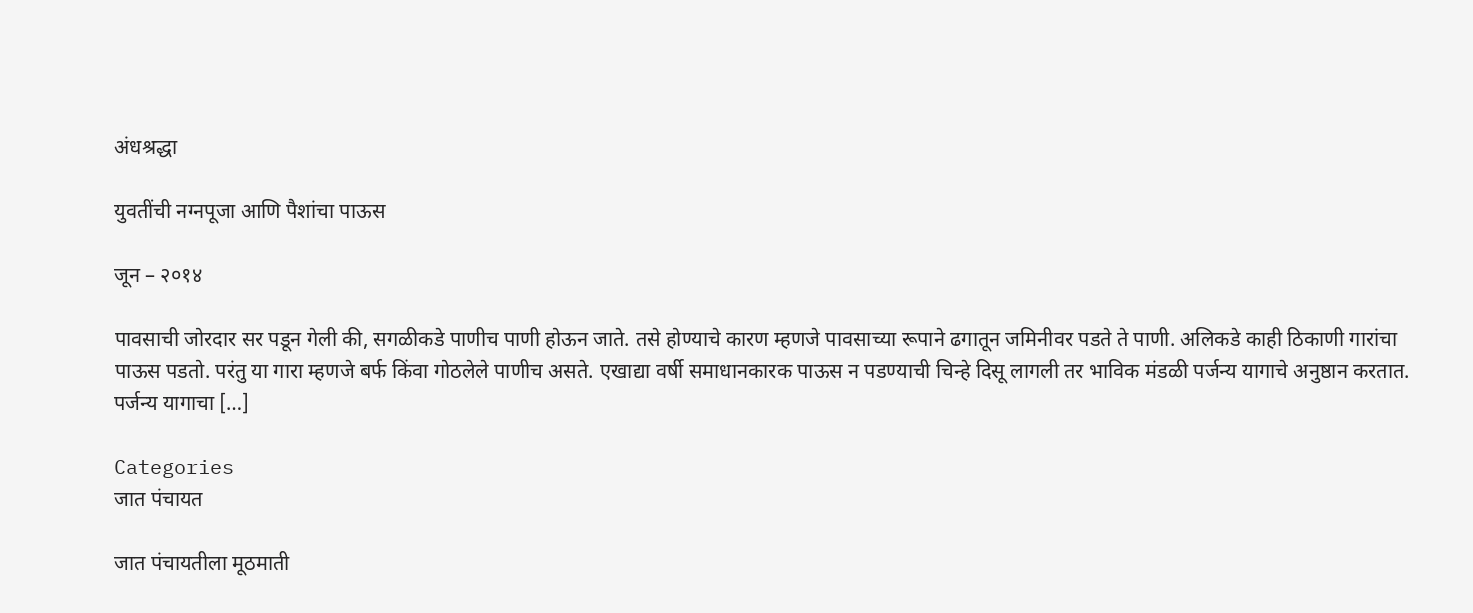अंधश्रद्धा

युवतींची नग्नपूजा आणि पैशांचा पाऊस

जून – २०१४

पावसाची जोरदार सर पडून गेली की, सगळीकडे पाणीच पाणी होऊन जाते. तसे होण्याचे कारण म्हणजे पावसाच्या रूपाने ढगातून जमिनीवर पडते ते पाणी. अलिकडे काही ठिकाणी गारांचा पाऊस पडतो. परंतु या गारा म्हणजे बर्फ किंवा गोठलेले पाणीच असते. एखाद्या वर्षी समाधानकारक पाऊस न पडण्याची चिन्हे दिसू लागली तर भाविक मंडळी पर्जन्य यागाचे अनुष्ठान करतात. पर्जन्य यागाचा […]

Categories
जात पंचायत

जात पंचायतीला मूठमाती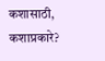कशासाठी, कशाप्रकारे?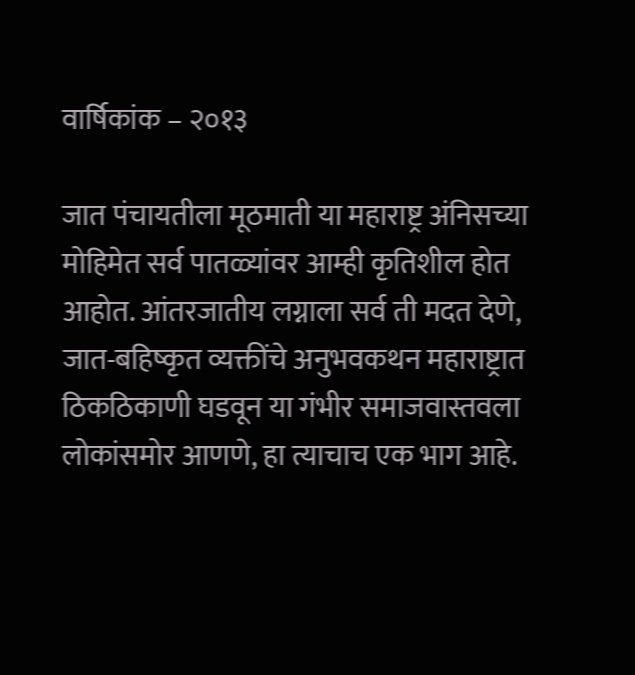वार्षिकांक – २०१३

जात पंचायतीला मूठमाती या महाराष्ट्र अंनिसच्या मोहिमेत सर्व पातळ्यांवर आम्ही कृतिशील होत आहोत. आंतरजातीय लग्नाला सर्व ती मदत देणे, जात-बहिष्कृत व्यक्तींचे अनुभवकथन महाराष्ट्रात ठिकठिकाणी घडवून या गंभीर समाजवास्तवला लोकांसमोर आणणे, हा त्याचाच एक भाग आहे.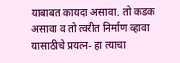याबाबत कायदा असावा. तो कडक असावा व तो त्वरीत निर्माण व्हावा यासाठीचे प्रयत्न- हा त्याचा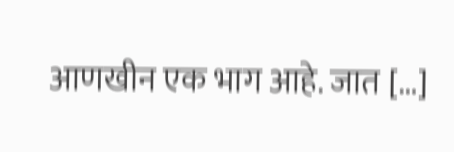आणखीन एक भाग आहे. जात […]